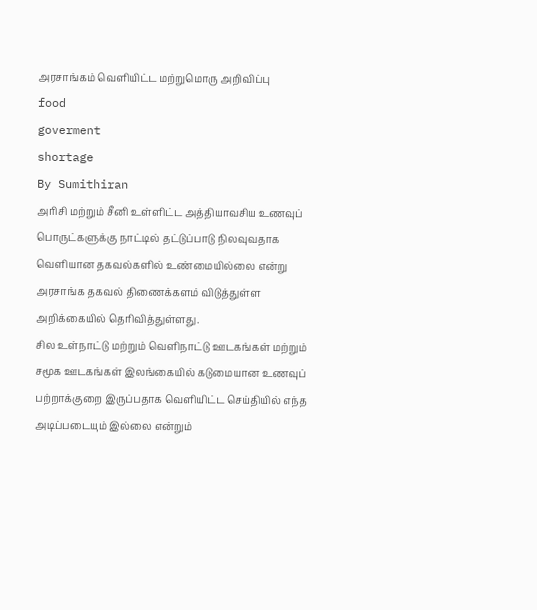அரசாங்கம் வெளியிட்ட மற்றுமொரு அறிவிப்பு
food
goverment
shortage
By Sumithiran
அரிசி மற்றும் சீனி உள்ளிட்ட அத்தியாவசிய உணவுப் பொருட்களுக்கு நாட்டில் தட்டுப்பாடு நிலவுவதாக வெளியான தகவல்களில் உண்மையில்லை என்று அரசாங்க தகவல் திணைக்களம் விடுத்துள்ள அறிக்கையில் தெரிவித்துள்ளது.
சில உள்நாட்டு மற்றும் வெளிநாட்டு ஊடகங்கள் மற்றும் சமூக ஊடகங்கள் இலங்கையில் கடுமையான உணவுப் பற்றாக்குறை இருப்பதாக வெளியிட்ட செய்தியில் எந்த அடிப்படையும் இல்லை என்றும்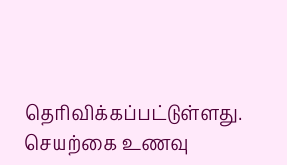தெரிவிக்கப்பட்டுள்ளது.
செயற்கை உணவு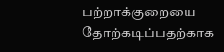பற்றாக்குறையை தோற்கடிப்பதற்காக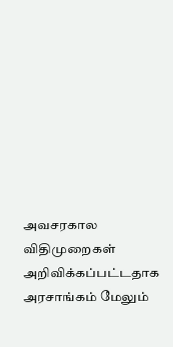அவசரகால விதிமுறைகள் அறிவிக்கப்பட்டதாக அரசாங்கம் மேலும்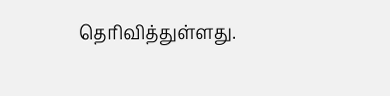தெரிவித்துள்ளது.